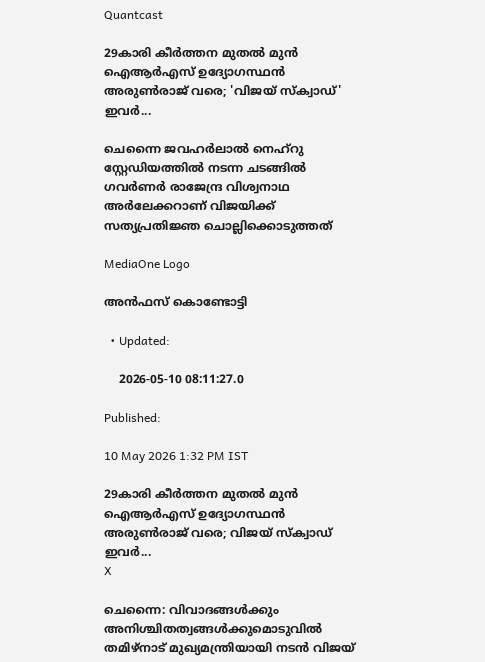Quantcast

29കാരി കീർത്തന മുതൽ മുൻ ഐആർഎസ് ഉദ്യോഗസ്ഥൻ അരുൺരാജ് വരെ; 'വിജയ് സ്ക്വാഡ്' ഇവർ...

ചെന്നൈ ജവഹർലാൽ നെഹ്റു സ്റ്റേഡിയത്തിൽ നടന്ന ചടങ്ങിൽ ഗവർണർ രാജേന്ദ്ര വിശ്വനാഥ അർലേക്കറാണ് വിജയിക്ക് സത്യപ്രതിജ്ഞ ചൊല്ലിക്കൊടുത്തത്

MediaOne Logo

അൻഫസ് കൊണ്ടോട്ടി

  • Updated:

    2026-05-10 08:11:27.0

Published:

10 May 2026 1:32 PM IST

29കാരി കീർത്തന മുതൽ മുൻ ഐആർഎസ് ഉദ്യോഗസ്ഥൻ അരുൺരാജ് വരെ; വിജയ് സ്ക്വാഡ് ഇവർ...
X

ചെന്നൈ: വിവാദങ്ങൾക്കും അനിശ്ചിതത്വങ്ങൾക്കുമൊടുവിൽ തമിഴ്നാട് മുഖ്യമന്ത്രിയായി നടൻ വിജയ്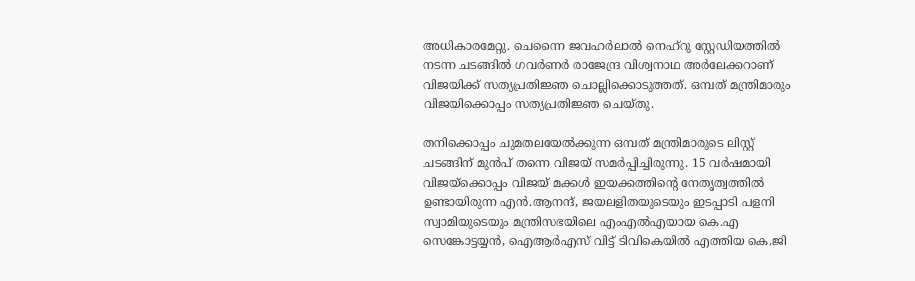അധികാരമേറ്റു. ചെന്നൈ ജവഹർലാൽ നെഹ്റു സ്റ്റേഡിയത്തിൽ നടന്ന ചടങ്ങിൽ ഗവർണർ രാജേന്ദ്ര വിശ്വനാഥ അർലേക്കറാണ് വിജയിക്ക് സത്യപ്രതിജ്ഞ ചൊല്ലിക്കൊടുത്തത്. ഒമ്പത് മന്ത്രിമാരും വിജയിക്കൊപ്പം സത്യപ്രതിജ്ഞ ചെയ്തു.

തനിക്കൊപ്പം ചുമതലയേൽക്കുന്ന ഒമ്പത് മന്ത്രിമാരുടെ ലിസ്റ്റ് ചടങ്ങിന് മുൻപ് തന്നെ വിജയ് സമർപ്പിച്ചിരുന്നു. 15 വർഷമായി വിജയ്ക്കൊപ്പം വിജയ് മക്കൾ ഇയക്കത്തിന്‍റെ നേതൃത്വത്തിൽ ഉണ്ടായിരുന്ന എൻ.ആനന്ദ്, ജയലളിതയുടെയും ഇടപ്പാടി പളനി സ്വാമിയുടെയും മന്ത്രിസഭയിലെ എംഎൽഎയായ കെ.എ സെങ്കോട്ടയ്യൻ, ഐആർഎസ് വിട്ട് ടിവികെയിൽ എത്തിയ കെ.ജി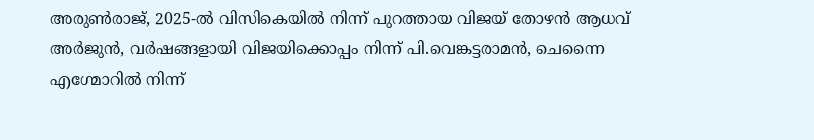അരുൺരാജ്, 2025-ൽ വിസികെയിൽ നിന്ന് പുറത്തായ വിജയ് തോഴൻ ആധവ് അർജുൻ, വർഷങ്ങളായി വിജയിക്കൊപ്പം നിന്ന് പി.വെങ്കട്ടരാമൻ, ചെന്നൈ എഗ്മോറിൽ നിന്ന്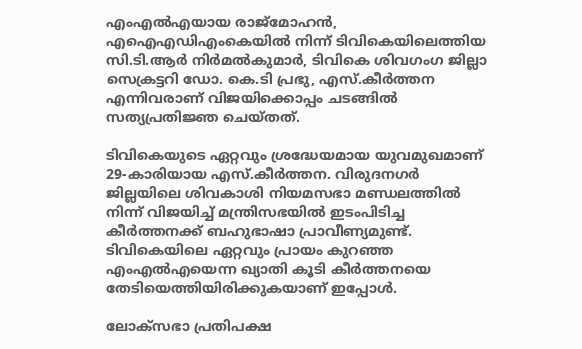എംഎൽഎയായ രാജ്മോഹൻ, എഐഎഡിഎംകെയിൽ നിന്ന് ടിവികെയിലെത്തിയ സി.ടി.ആർ നിർമൽകുമാർ, ടിവികെ ശിവഗംഗ ജില്ലാ സെക്രട്ടറി ഡോ. കെ.ടി പ്രഭു, എസ്.കീർത്തന എന്നിവരാണ് വിജയിക്കൊപ്പം ചടങ്ങിൽ സത്യപ്രതിജ്ഞ ചെയ്തത്.

ടിവികെയുടെ ഏറ്റവും ശ്രദ്ധേയമായ യുവമുഖമാണ് 29-കാരിയായ എസ്.കീർത്തന. വിരുദനഗർ ജില്ലയിലെ ശിവകാശി നിയമസഭാ മണ്ഡലത്തിൽ നിന്ന് വിജയിച്ച് മന്ത്രിസഭയിൽ ഇടംപിടിച്ച കീർത്തനക്ക് ബഹുഭാഷാ പ്രാവീണ്യമുണ്ട്. ടിവികെയിലെ ഏറ്റവും പ്രായം കുറഞ്ഞ എംഎൽഎയെന്ന ഖ്യാതി കൂടി കീർത്തനയെ തേടിയെത്തിയിരിക്കുകയാണ് ഇപ്പോൾ.

ലോക്സഭാ പ്രതിപക്ഷ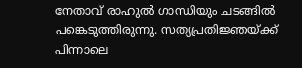നേതാവ് രാഹുൽ ഗാന്ധിയും ചടങ്ങിൽ പങ്കെടുത്തിരുന്നു. സത്യപ്രതിജ്ഞയ്ക്ക് പിന്നാലെ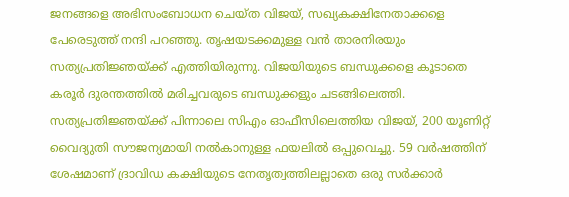ജനങ്ങളെ അഭിസംബോധന ചെയ്ത വിജയ്, സഖ്യകക്ഷിനേതാക്കളെ പേരെടുത്ത് നന്ദി പറഞ്ഞു. തൃഷയടക്കമുള്ള വൻ താരനിരയും സത്യപ്രതിജ്ഞയ്ക്ക് എത്തിയിരുന്നു. വിജയിയുടെ ബന്ധുക്കളെ കൂടാതെ കരൂർ ദുരന്തത്തിൽ മരിച്ചവരുടെ ബന്ധുക്കളും ചടങ്ങിലെത്തി. സത്യപ്രതിജ്ഞയ്ക്ക് പിന്നാലെ സിഎം ഓഫീസിലെത്തിയ വിജയ്, 200 യൂണിറ്റ് വൈദ്യുതി സൗജന്യമായി നൽകാനുള്ള ഫയലിൽ ഒപ്പുവെച്ചു. 59 വർഷത്തിന് ശേഷമാണ് ദ്രാവിഡ കക്ഷിയുടെ നേതൃത്വത്തിലല്ലാതെ ഒരു സർക്കാർ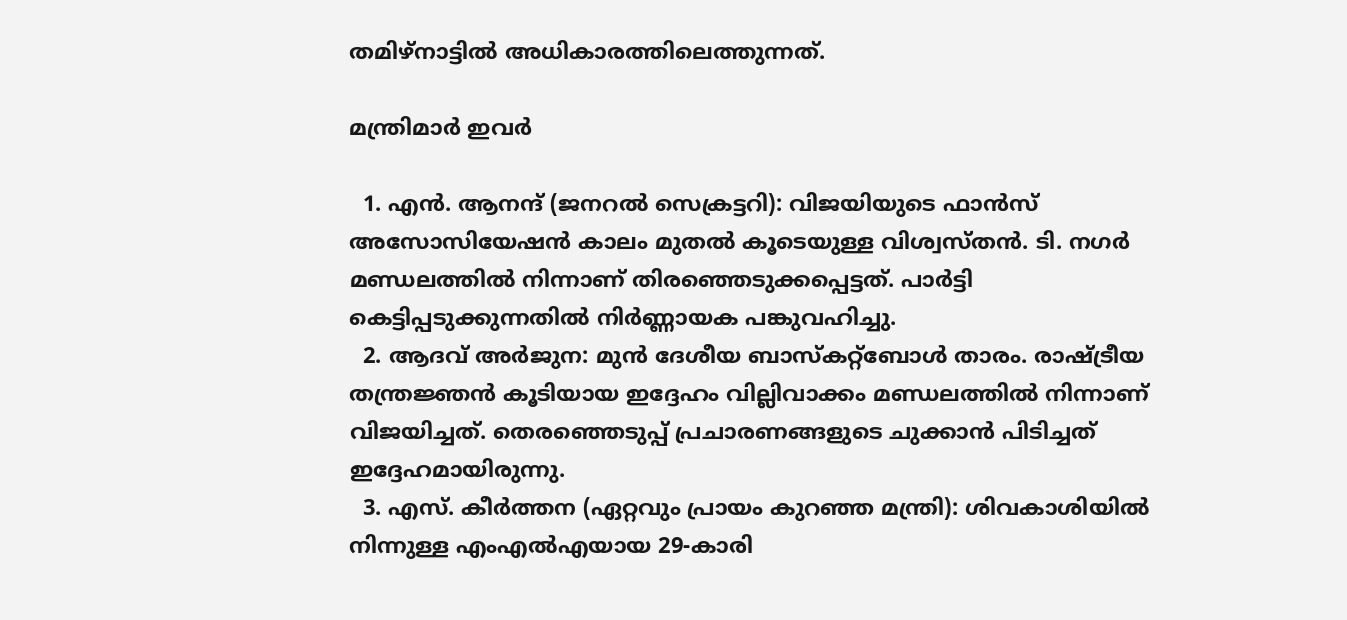തമിഴ്നാട്ടിൽ അധികാരത്തിലെത്തുന്നത്.

മന്ത്രിമാർ ഇവർ

  1. എൻ. ആനന്ദ് (ജനറൽ സെക്രട്ടറി): വിജയിയുടെ ഫാൻസ് അസോസിയേഷൻ കാലം മുതൽ കൂടെയുള്ള വിശ്വസ്തൻ. ടി. നഗർ മണ്ഡലത്തിൽ നിന്നാണ് തിരഞ്ഞെടുക്കപ്പെട്ടത്. പാർട്ടി കെട്ടിപ്പടുക്കുന്നതിൽ നിർണ്ണായക പങ്കുവഹിച്ചു.
  2. ആദവ് അർജുന: മുൻ ദേശീയ ബാസ്കറ്റ്ബോൾ താരം. രാഷ്ട്രീയ തന്ത്രജ്ഞൻ കൂടിയായ ഇദ്ദേഹം വില്ലിവാക്കം മണ്ഡലത്തിൽ നിന്നാണ് വിജയിച്ചത്. തെരഞ്ഞെടുപ്പ് പ്രചാരണങ്ങളുടെ ചുക്കാൻ പിടിച്ചത് ഇദ്ദേഹമായിരുന്നു.
  3. എസ്. കീർത്തന (ഏറ്റവും പ്രായം കുറഞ്ഞ മന്ത്രി): ശിവകാശിയിൽ നിന്നുള്ള എംഎൽഎയായ 29-കാരി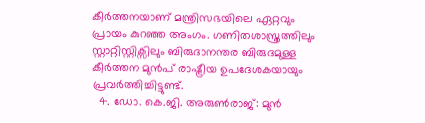കീർത്തനയാണ് മന്ത്രിസഭയിലെ ഏറ്റവും പ്രായം കുറഞ്ഞ അംഗം. ഗണിതശാസ്ത്രത്തിലും സ്റ്റാറ്റിസ്റ്റിക്സിലും ബിരുദാനന്തര ബിരുദമുള്ള കീർത്തന മുൻപ് രാഷ്ട്രീയ ഉപദേശകയായും പ്രവർത്തിച്ചിട്ടുണ്ട്.
  4. ഡോ. കെ.ജി. അരുൺരാജ്: മുൻ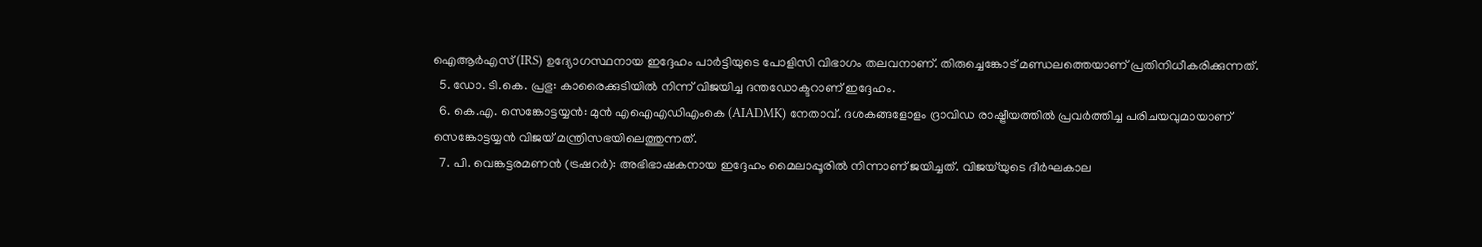ഐആർഎസ് (IRS) ഉദ്യോഗസ്ഥനായ ഇദ്ദേഹം പാർട്ടിയുടെ പോളിസി വിഭാഗം തലവനാണ്. തിരുച്ചെങ്കോട് മണ്ഡലത്തെയാണ് പ്രതിനിധീകരിക്കുന്നത്.
  5. ഡോ. ടി.കെ. പ്രഭു: കാരൈക്കുടിയിൽ നിന്ന് വിജയിച്ച ദന്തഡോക്ടറാണ് ഇദ്ദേഹം.
  6. കെ.എ. സെങ്കോട്ടയ്യൻ: മുൻ എഐഎഡിഎംകെ (AIADMK) നേതാവ്. ദശകങ്ങളോളം ദ്രാവിഡ രാഷ്ട്രീയത്തിൽ പ്രവർത്തിച്ച പരിചയവുമായാണ് സെങ്കോട്ടയ്യൻ വിജയ് മന്ത്രിസഭയിലെത്തുന്നത്.
  7. പി. വെങ്കട്ടരമണൻ (ട്രഷറർ): അഭിഭാഷകനായ ഇദ്ദേഹം മൈലാപ്പൂരിൽ നിന്നാണ് ജയിച്ചത്. വിജയ്‌യുടെ ദീർഘകാല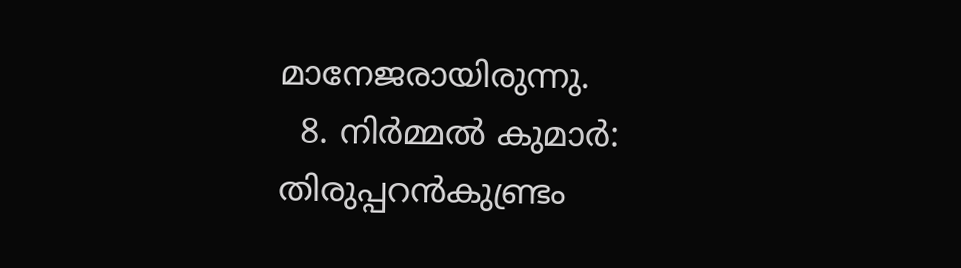മാനേജരായിരുന്നു.
  8. നിർമ്മൽ കുമാർ: തിരുപ്പറൻകുണ്ട്രം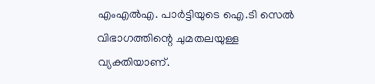എംഎൽഎ. പാർട്ടിയുടെ ഐ.ടി സെൽ വിഭാഗത്തിന്റെ ചുമതലയുള്ള വ്യക്തിയാണ്.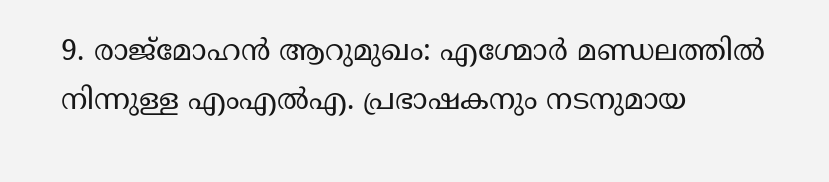9. രാജ്മോഹൻ ആറുമുഖം: എഗ്മോർ മണ്ഡലത്തിൽ നിന്നുള്ള എംഎൽഎ. പ്രഭാഷകനും നടനുമായ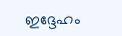ഇദ്ദേഹം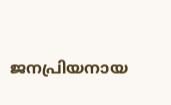ജനപ്രിയനായ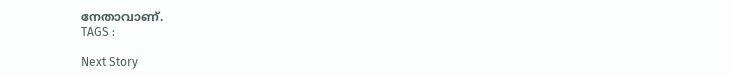നേതാവാണ്.
TAGS :

Next Story